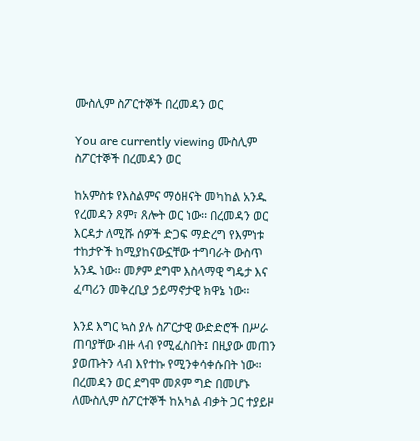ሙስሊም ስፖርተኞች በረመዳን ወር

You are currently viewing ሙስሊም ስፖርተኞች በረመዳን ወር

ከአምስቱ የእስልምና ማዕዘናት መካከል አንዱ  የረመዳን ጾም፣ ጸሎት ወር ነው፡፡ በረመዳን ወር እርዳታ ለሚሹ ሰዎች ድጋፍ ማድረግ የእምነቱ ተከታዮች ከሚያከናውኗቸው ተግባራት ውስጥ አንዱ ነው፡፡ መፆም ደግሞ እስላማዊ ግዴታ እና ፈጣሪን መቅረቢያ ኃይማኖታዊ ክዋኔ ነው፡፡

እንደ እግር ኳስ ያሉ ስፖርታዊ ውድድሮች በሥራ ጠባያቸው ብዙ ላብ የሚፈስበት፤ በዚያው መጠን ያወጡትን ላብ እየተኩ የሚንቀሳቀሱበት ነው። በረመዳን ወር ደግሞ መጾም ግድ በመሆኑ ለሙስሊም ስፖርተኞች ከአካል ብቃት ጋር ተያይዞ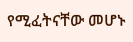የሚፈትናቸው መሆኑ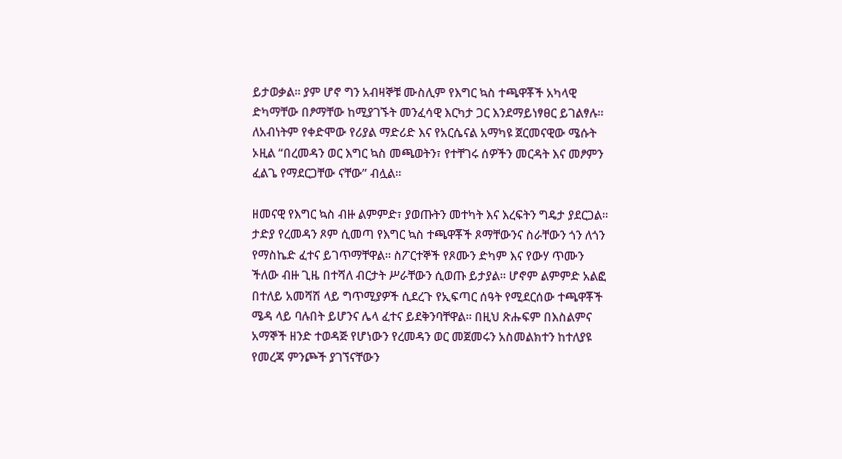ይታወቃል፡፡ ያም ሆኖ ግን አብዛኞቹ ሙስሊም የእግር ኳስ ተጫዋቾች አካላዊ ድካማቸው በፆማቸው ከሚያገኙት መንፈሳዊ እርካታ ጋር እንደማይነፃፀር ይገልፃሉ፡፡ ለአብነትም የቀድሞው የሪያል ማድሪድ እና የአርሴናል አማካዩ ጀርመናዊው ሜሱት ኦዚል “በረመዳን ወር እግር ኳስ መጫወትን፣ የተቸገሩ ሰዎችን መርዳት እና መፆምን ፈልጌ የማደርጋቸው ናቸው” ብሏል፡፡

ዘመናዊ የእግር ኳስ ብዙ ልምምድ፣ ያወጡትን መተካት እና እረፍትን ግዴታ ያደርጋል፡፡ ታድያ የረመዳን ጾም ሲመጣ የእግር ኳስ ተጫዋቾች ጾማቸውንና ስራቸውን ጎን ለጎን የማስኬድ ፈተና ይገጥማቸዋል፡፡ ስፖርተኞች የጾሙን ድካም እና የውሃ ጥሙን ችለው ብዙ ጊዜ በተሻለ ብርታት ሥራቸውን ሲወጡ ይታያል፡፡ ሆኖም ልምምድ አልፎ በተለይ አመሻሽ ላይ ግጥሚያዎች ሲደረጉ የኢፍጣር ሰዓት የሚደርሰው ተጫዋቾች ሜዳ ላይ ባሉበት ይሆንና ሌላ ፈተና ይደቅንባቸዋል፡፡ በዚህ ጽሑፍም በእስልምና አማኞች ዘንድ ተወዳጅ የሆነውን የረመዳን ወር መጀመሩን አስመልክተን ከተለያዩ የመረጃ ምንጮች ያገኘናቸውን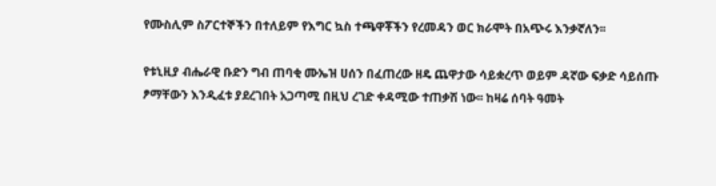የሙስሊም ስፖርተኞችን በተለይም የእግር ኳስ ተጫዋቾችን የረመዳን ወር ክራሞት በአጭሩ እንቃኛለን፡፡

የቱኒዚያ ብሔራዊ ቡድን ግብ ጠባቂ ሙኤዝ ሀሰን በፈጠረው ዘዴ ጨዋታው ሳይቋረጥ ወይም ዳኛው ፍቃድ ሳይሰጡ ፆማቸውን እንዲፈቱ ያደረገበት አጋጣሚ በዚህ ረገድ ቀዳሚው ተጠቃሽ ነው፡፡ ከዛሬ ሰባት ዓመት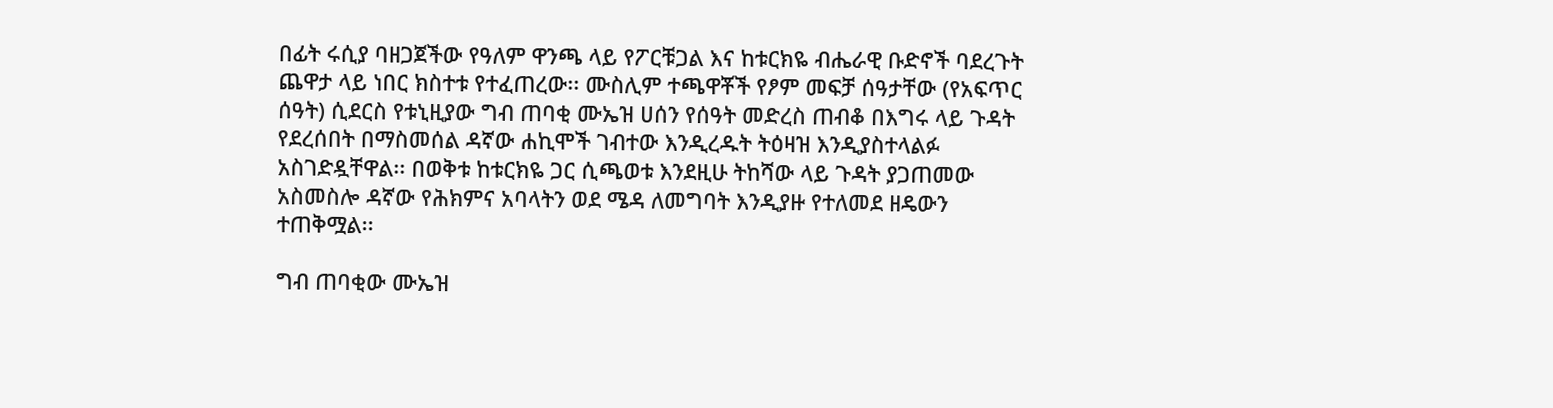በፊት ሩሲያ ባዘጋጀችው የዓለም ዋንጫ ላይ የፖርቹጋል እና ከቱርክዬ ብሔራዊ ቡድኖች ባደረጉት ጨዋታ ላይ ነበር ክስተቱ የተፈጠረው፡፡ ሙስሊም ተጫዋቾች የፆም መፍቻ ሰዓታቸው (የአፍጥር ሰዓት) ሲደርስ የቱኒዚያው ግብ ጠባቂ ሙኤዝ ሀሰን የሰዓት መድረስ ጠብቆ በእግሩ ላይ ጉዳት የደረሰበት በማስመሰል ዳኛው ሐኪሞች ገብተው እንዲረዱት ትዕዛዝ እንዲያስተላልፉ አስገድዷቸዋል፡፡ በወቅቱ ከቱርክዬ ጋር ሲጫወቱ እንደዚሁ ትከሻው ላይ ጉዳት ያጋጠመው አስመስሎ ዳኛው የሕክምና አባላትን ወደ ሜዳ ለመግባት እንዲያዙ የተለመደ ዘዴውን ተጠቅሟል፡፡

ግብ ጠባቂው ሙኤዝ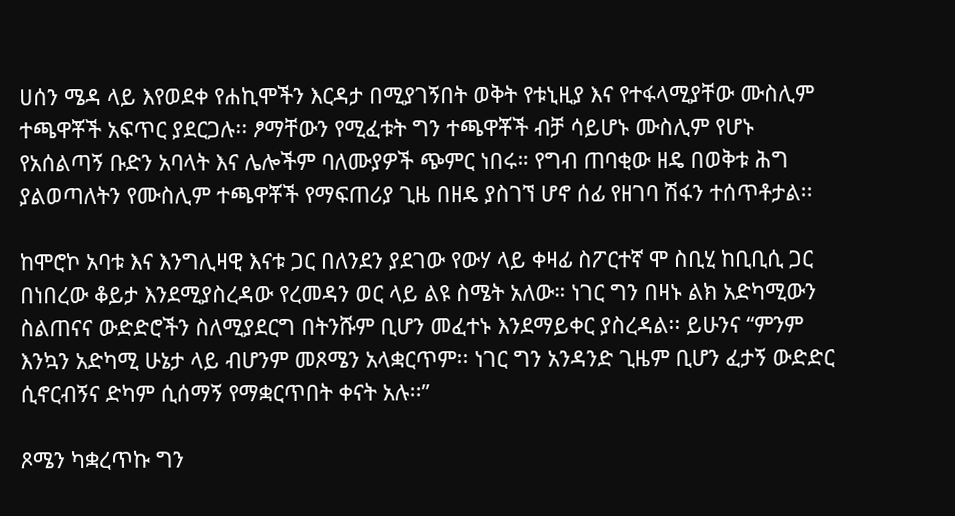ሀሰን ሜዳ ላይ እየወደቀ የሐኪሞችን እርዳታ በሚያገኝበት ወቅት የቱኒዚያ እና የተፋላሚያቸው ሙስሊም ተጫዋቾች አፍጥር ያደርጋሉ፡፡ ፆማቸውን የሚፈቱት ግን ተጫዋቾች ብቻ ሳይሆኑ ሙስሊም የሆኑ የአሰልጣኝ ቡድን አባላት እና ሌሎችም ባለሙያዎች ጭምር ነበሩ። የግብ ጠባቂው ዘዴ በወቅቱ ሕግ ያልወጣለትን የሙስሊም ተጫዋቾች የማፍጠሪያ ጊዜ በዘዴ ያስገኘ ሆኖ ሰፊ የዘገባ ሽፋን ተሰጥቶታል፡፡

ከሞሮኮ አባቱ እና እንግሊዛዊ እናቱ ጋር በለንደን ያደገው የውሃ ላይ ቀዛፊ ስፖርተኛ ሞ ስቢሂ ከቢቢሲ ጋር በነበረው ቆይታ እንደሚያስረዳው የረመዳን ወር ላይ ልዩ ስሜት አለው። ነገር ግን በዛኑ ልክ አድካሚውን ስልጠናና ውድድሮችን ስለሚያደርግ በትንሹም ቢሆን መፈተኑ እንደማይቀር ያስረዳል፡፡ ይሁንና “ምንም እንኳን አድካሚ ሁኔታ ላይ ብሆንም መጾሜን አላቋርጥም፡፡ ነገር ግን አንዳንድ ጊዜም ቢሆን ፈታኝ ውድድር ሲኖርብኝና ድካም ሲሰማኝ የማቋርጥበት ቀናት አሉ፡፡”

ጾሜን ካቋረጥኩ ግን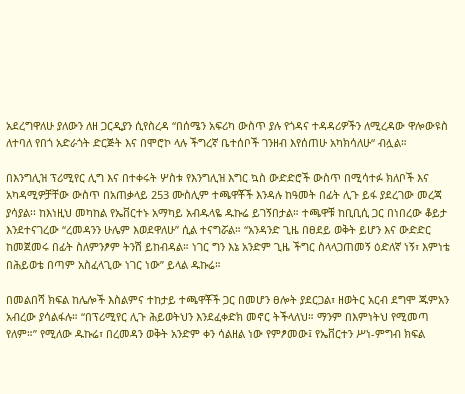አደረግዋለሁ ያለውን ለዘ ጋርዲያን ሲየስረዳ “በሰሜን አፍሪካ ውስጥ ያሉ የጎዳና ተዳዳሪዎችን ለሚረዳው ዋሎውዩስ ለተባለ የበጎ አድራጎት ድርጅት እና በሞሮኮ ላሉ ችግረኛ ቤተሰቦች ገንዘብ እየሰጠሁ አካክሳለሁ“ ብሏል።

በእንግሊዝ ፕሪሚየር ሊግ እና በተቀሩት ሦስቱ የእንግሊዝ እግር ኳስ ውድድሮች ውስጥ በሚሳተፉ ክለቦች እና አካዳሚዎቻቸው ውስጥ በአጠቃላይ 253 ሙስሊም ተጫዋቾች እንዳሉ ከዓመት በፊት ሊጉ ይፋ ያደረገው መረጃ ያሳያል፡፡ ከእነዚህ መካከል የኤቨርተኑ አማካይ አብዱላዬ ዱኩሬ ይገኝበታል። ተጫዋቹ ከቢቢሲ ጋር በነበረው ቆይታ እንደተናገረው “ረመዳንን ሁሌም እወደዋለሁ” ሲል ተናግሯል። “አንዳንድ ጊዜ በፀደይ ወቅት ይሆን እና ውድድር ከመጀመሩ በፊት ስለምንፆም ትንሽ ይከብዳል። ነገር ግን እኔ አንድም ጊዜ ችግር ስላላጋጠመኝ ዕድለኛ ነኝ፣ እምነቴ በሕይወቴ በጣም አስፈላጊው ነገር ነው” ይላል ዱኩሬ።

በመልበሻ ክፍል ከሌሎች እስልምና ተከታይ ተጫዋቾች ጋር በመሆን ፀሎት ያደርጋል፣ ዘወትር አርብ ደግሞ ጁምአን አብረው ያሳልፋሉ። “በፕሪሚየር ሊጉ ሕይወትህን እንደፈቀድክ መኖር ትችላለህ። ማንም በእምነትህ የሚመጣ የለም።” የሚለው ዱኩሬ፣ በረመዳን ወቅት አንድም ቀን ሳልዘል ነው የምፆመው፤ የኤቨርተን ሥነ-ምግብ ክፍል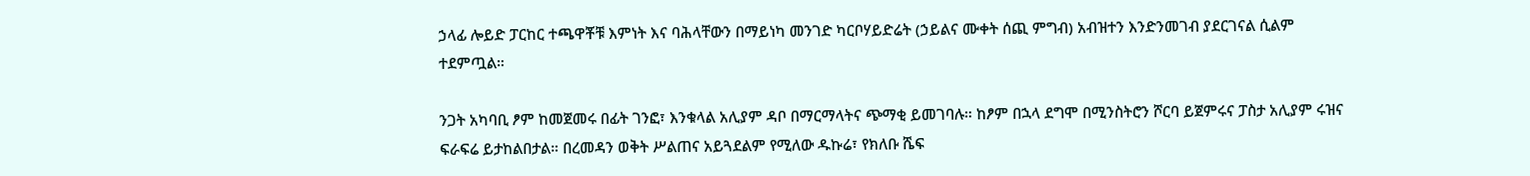ኃላፊ ሎይድ ፓርከር ተጫዋቾቹ እምነት እና ባሕላቸውን በማይነካ መንገድ ካርቦሃይድሬት (ኃይልና ሙቀት ሰጪ ምግብ) አብዝተን እንድንመገብ ያደርገናል ሲልም ተደምጧል።

ንጋት አካባቢ ፆም ከመጀመሩ በፊት ገንፎ፣ እንቁላል አሊያም ዳቦ በማርማላትና ጭማቂ ይመገባሉ። ከፆም በኋላ ደግሞ በሚንስትሮን ሾርባ ይጀምሩና ፓስታ አሊያም ሩዝና ፍራፍሬ ይታከልበታል። በረመዳን ወቅት ሥልጠና አይጓደልም የሚለው ዱኩሬ፣ የክለቡ ሼፍ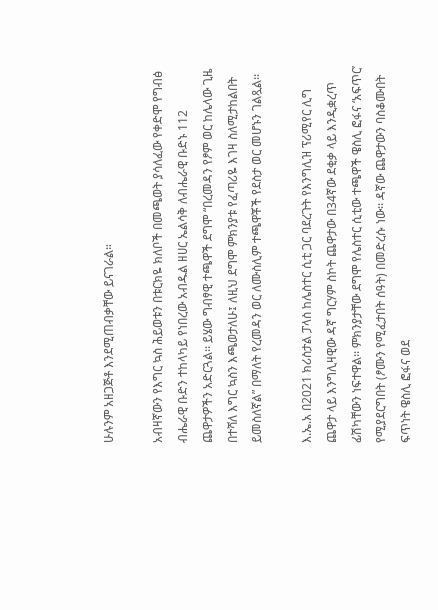ሁሉንም አዘጋጅቶ እንደሚጠብቃቸው ይናገራል።

አብዛኛውን የእግር ኳስ ሕይወቱን በቱርክዬ ክለቦች በመጫወት ያሳለፈው የቀድሞ የግብፅ ብሔራዊ ቡድን ተከላካይ የነበረው አብዱል ዘሀር ኤልሳቅ ለብሔራዊ ቡድኑ 112 ጨዋታዎችን አድርጓል፡፡ ይሄው ግብፃዊ ተጫዋች ደግሞ “በረመዳን የፆም ወር ከሌላው ጊዜ በተሻለ እግር ኳስን እጫወታለሁ፤ ለዚህ ደግሞ ምክንያቱ የፈጣሪዬ እገዛ ስለሚታከልበት ይመስለኛል” በማለት የረመዳን ወር ለሙስሊም ተጫዋቾች የደስታ ወር መሆኑን ገልጿል፡፡

እ.ኤ.አ በ2021 ክሪስታል ፓላስ ከሌስተር ሲቲ ጋር ባደረጉት የእንግሊዝ ፕሪሚየር ሊግ ጨዋታ ላይ እንግሊዛዊው ዳኛ ግርሃም ስኮት ጨዋታው በ34ኛው ደቂቃ ላይ እንዲቋረጥ ፊሽካቸውን ነፍተዋል፡፡ ምክንያታቸው ደግሞ የሌስተር ሲቲው ተጫዋች ዌስሊ ፎፋና ‘አፍጥር’ የሚያደርግበት (ፆሙን የሚፈታበት ሰዓት) በመድረሱ ነው፡፡ ዳኛው ጨዋታውን ባስቆሙበት ፍጥነት ዌስሊ ፎፋና ወደ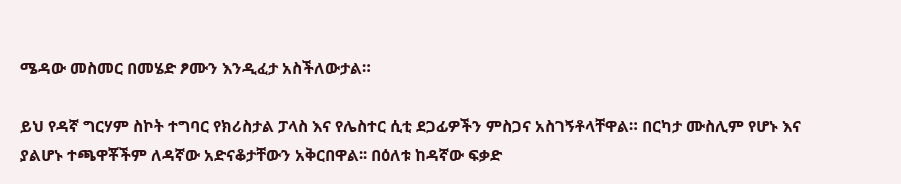ሜዳው መስመር በመሄድ ፆሙን እንዲፈታ አስችለውታል።

ይህ የዳኛ ግርሃም ስኮት ተግባር የክሪስታል ፓላስ እና የሌስተር ሲቲ ደጋፊዎችን ምስጋና አስገኝቶላቸዋል። በርካታ ሙስሊም የሆኑ እና ያልሆኑ ተጫዋቾችም ለዳኛው አድናቆታቸውን አቅርበዋል፡፡ በዕለቱ ከዳኛው ፍቃድ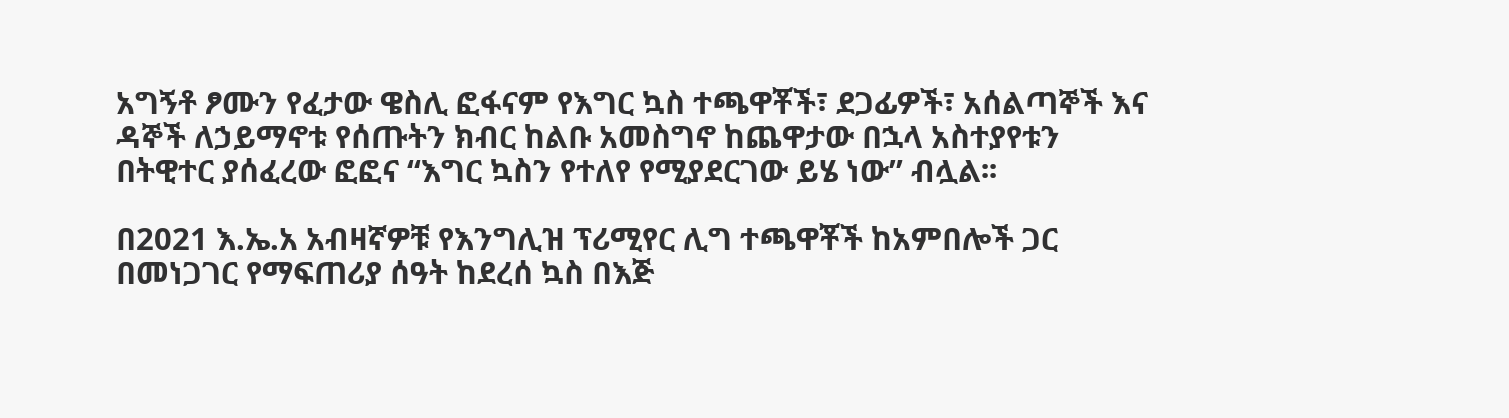አግኝቶ ፆሙን የፈታው ዌስሊ ፎፋናም የእግር ኳስ ተጫዋቾች፣ ደጋፊዎች፣ አሰልጣኞች እና ዳኞች ለኃይማኖቱ የሰጡትን ክብር ከልቡ አመስግኖ ከጨዋታው በኋላ አስተያየቱን በትዊተር ያሰፈረው ፎፎና “እግር ኳስን የተለየ የሚያደርገው ይሄ ነው” ብሏል፡፡

በ2021 እ.ኤ.አ አብዛኛዎቹ የእንግሊዝ ፕሪሚየር ሊግ ተጫዋቾች ከአምበሎች ጋር በመነጋገር የማፍጠሪያ ሰዓት ከደረሰ ኳስ በእጅ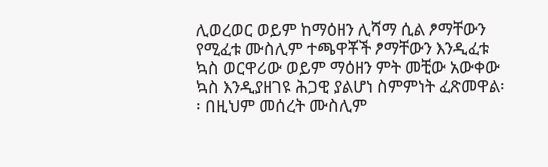ሊወረወር ወይም ከማዕዘን ሊሻማ ሲል ፆማቸውን የሚፈቱ ሙስሊም ተጫዋቾች ፆማቸውን እንዲፈቱ ኳስ ወርዋሪው ወይም ማዕዘን ምት መቺው አውቀው ኳስ እንዲያዘገዩ ሕጋዊ ያልሆነ ስምምነት ፈጽመዋል፡፡ በዚህም መሰረት ሙስሊም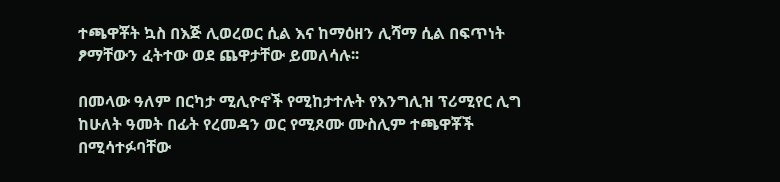ተጫዋቾት ኳስ በእጅ ሊወረወር ሲል እና ከማዕዘን ሊሻማ ሲል በፍጥነት ፆማቸውን ፈትተው ወደ ጨዋታቸው ይመለሳሉ፡፡

በመላው ዓለም በርካታ ሚሊዮኖች የሚከታተሉት የእንግሊዝ ፕሪሚየር ሊግ ከሁለት ዓመት በፊት የረመዳን ወር የሚጾሙ ሙስሊም ተጫዋቾች በሚሳተፉባቸው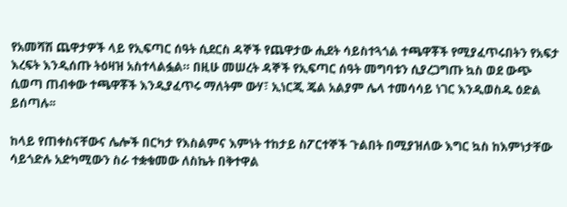የአመሻሽ ጨዋታዎች ላይ የኢፍጣር ሰዓት ሲደርስ ዳኞች የጨዋታው ሒደት ሳይስተጓጎል ተጫዋቾች የሚያፈጥሩበትን የአፍታ እረፍት እንዲሰጡ ትዕዛዝ አስተላልፏል። በዚሁ መሠረት ዳኞች የኢፍጣር ሰዓት መግባቱን ሲያረጋግጡ ኳስ ወደ ውጭ ሲወጣ ጠብቀው ተጫዋቾች እንዲያፈጥሩ ማለትም ውሃ፣ ኢነርጂ ጄል አልያም ሌላ ተመሳሳይ ነገር እንዲወስዱ ዕድል ይሰጣሉ፡፡

ከላይ የጠቀስናቸውና ሌሎች በርካታ የእስልምና እምነት ተከታይ ስፖርተኞች ጉልበት በሚያዝለው እግር ኳስ ከእምነታቸው ሳይጎድሉ አድካሚውን ስራ ተቋቁመው ለስኬት በቅተዋል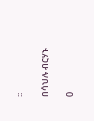፡፡

በሳህሉ ብርሃኑ

0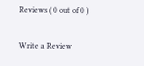Reviews ( 0 out of 0 )

Write a Review